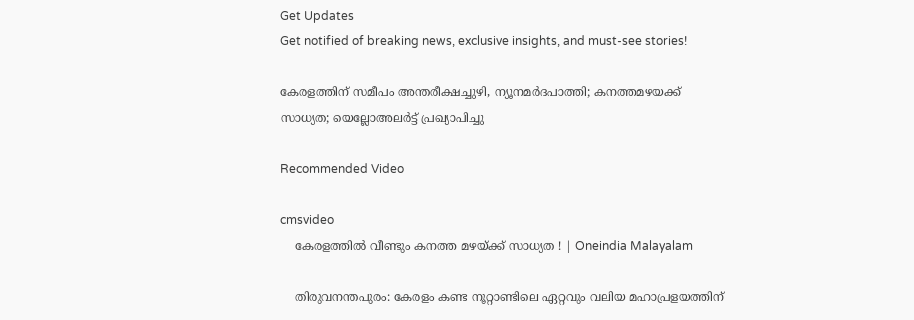Get Updates
Get notified of breaking news, exclusive insights, and must-see stories!

കേരളത്തിന് സമീപം അന്തരീക്ഷച്ചുഴി, ന്യൂനമര്‍ദപാത്തി; കനത്തമഴയക്ക് സാധ്യത; യെല്ലോഅലർട്ട് പ്രഖ്യാപിച്ചു

Recommended Video

cmsvideo
    കേരളത്തിൽ വീണ്ടും കനത്ത മഴയ്ക്ക് സാധ്യത ! | Oneindia Malayalam

    തിരുവനന്തപുരം: കേരളം കണ്ട നൂറ്റാണ്ടിലെ ഏറ്റവും വലിയ മഹാപ്രളയത്തിന്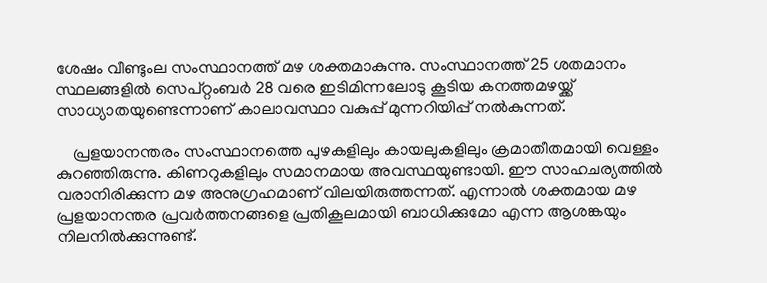ശേഷം വീണ്ടുംല സംസ്ഥാനത്ത് മഴ ശക്തമാകുന്നു. സംസ്ഥാനത്ത് 25 ശതമാനം സ്ഥലങ്ങളില്‍ സെപ്റ്റംബര്‍ 28 വരെ ഇടിമിന്നലോടു കൂടിയ കനത്തമഴയ്ക്ക് സാധ്യാതയുണ്ടെന്നാണ് കാലാവസ്ഥാ വകുപ്പ് മുന്നറിയിപ്പ് നല്‍കുന്നത്.

    പ്രളയാനന്തരം സംസ്ഥാനത്തെ പുഴകളിലും കായലുകളിലും ക്രമാതീതമായി വെള്ളം കുറഞ്ഞിരുന്നു. കിണറുകളിലും സമാനമായ അവസ്ഥയുണ്ടായി. ഈ സാഹചര്യത്തില്‍ വരാനിരിക്കുന്ന മഴ അനുഗ്രഹമാണ് വിലയിരുത്തന്നത്. എന്നാല്‍ ശക്തമായ മഴ പ്രളയാനന്തര പ്രവര്‍ത്തനങ്ങളെ പ്രതികൂലമായി ബാധിക്കുമോ എന്ന ആശങ്കയും നിലനില്‍ക്കുന്നുണ്ട്.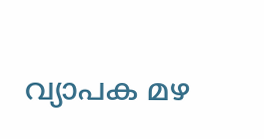വ്യാപക മഴ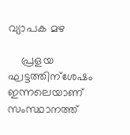വ്യാപക മഴ

    പ്രളയ ഘട്ടത്തിന്ശേഷം ഇന്നലെയാണ് സംസ്ഥാനത്ത്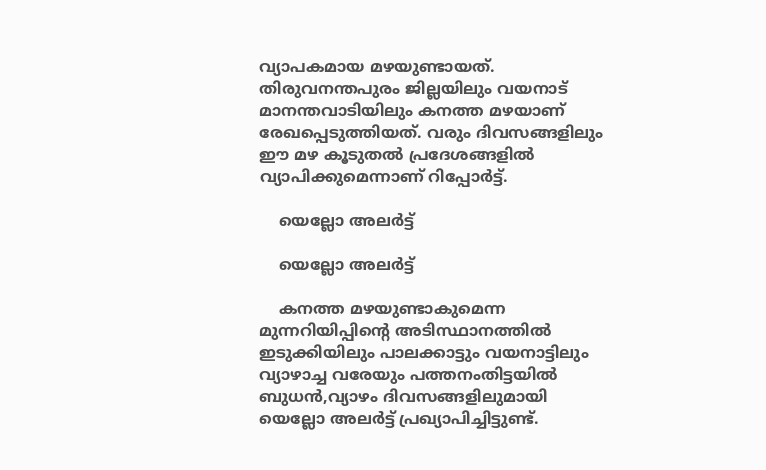വ്യാപകമായ മഴയുണ്ടായത്. തിരുവനന്തപുരം ജില്ലയിലും വയനാട് മാനന്തവാടിയിലും കനത്ത മഴയാണ് രേഖപ്പെടുത്തിയത്. വരും ദിവസങ്ങളിലും ഈ മഴ കൂടുതല്‍ പ്രദേശങ്ങളില്‍ വ്യാപിക്കുമെന്നാണ് റിപ്പോര്‍ട്ട്.

    യെല്ലോ അലര്‍ട്ട്

    യെല്ലോ അലര്‍ട്ട്

    കനത്ത മഴയുണ്ടാകുമെന്ന മുന്നറിയിപ്പിന്റെ അടിസ്ഥാനത്തില്‍ ഇടുക്കിയിലും പാലക്കാട്ടും വയനാട്ടിലും വ്യാഴാച്ച വരേയും പത്തനംതിട്ടയില്‍ ബുധന്‍,വ്യാഴം ദിവസങ്ങളിലുമായി യെല്ലോ അലര്‍ട്ട് പ്രഖ്യാപിച്ചിട്ടുണ്ട്.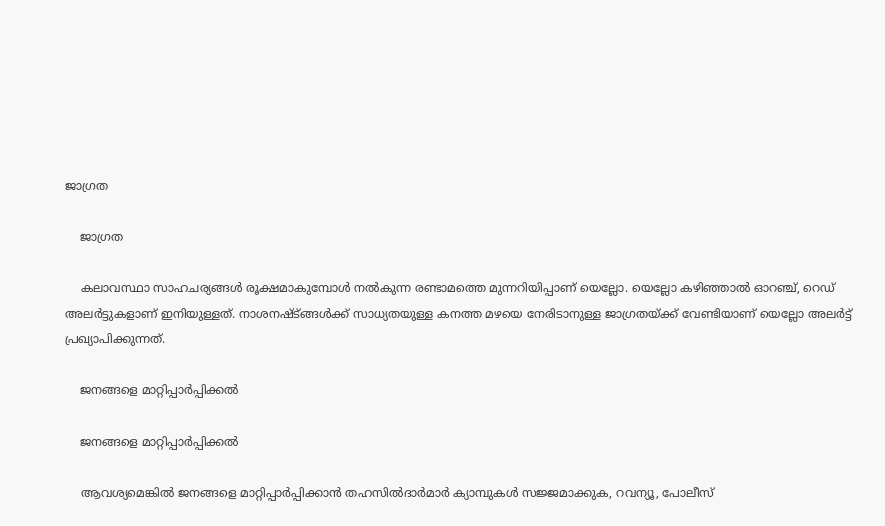ജാഗ്രത

    ജാഗ്രത

    കലാവസ്ഥാ സാഹചര്യങ്ങള്‍ രൂക്ഷമാകുമ്പോള്‍ നല്‍കുന്ന രണ്ടാമത്തെ മുന്നറിയിപ്പാണ് യെല്ലോ. യെല്ലോ കഴിഞ്ഞാല്‍ ഓറഞ്ച്, റെഡ് അലര്‍ട്ടുകളാണ് ഇനിയുള്ളത്. നാശനഷ്ട്ങ്ങള്‍ക്ക് സാധ്യതയുള്ള കനത്ത മഴയെ നേരിടാനുള്ള ജാഗ്രതയ്ക്ക് വേണ്ടിയാണ് യെല്ലോ അലര്‍ട്ട് പ്രഖ്യാപിക്കുന്നത്.

    ജനങ്ങളെ മാറ്റിപ്പാര്‍പ്പിക്കല്‍

    ജനങ്ങളെ മാറ്റിപ്പാര്‍പ്പിക്കല്‍

    ആവശ്യമെങ്കില്‍ ജനങ്ങളെ മാറ്റിപ്പാര്‍പ്പിക്കാന്‍ തഹസില്‍ദാര്‍മാര്‍ ക്യാമ്പുകള്‍ സജ്ജമാക്കുക, റവന്യൂ, പോലീസ്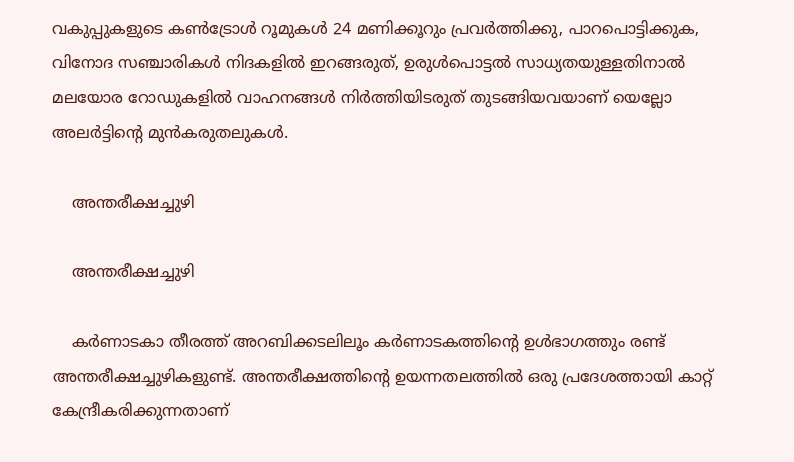വകുപ്പുകളുടെ കണ്‍ട്രോള്‍ റൂമുകള്‍ 24 മണിക്കൂറും പ്രവര്‍ത്തിക്കു, പാറപൊട്ടിക്കുക, വിനോദ സഞ്ചാരികള്‍ നിദകളില്‍ ഇറങ്ങരുത്, ഉരുള്‍പൊട്ടല്‍ സാധ്യതയുള്ളതിനാല്‍ മലയോര റോഡുകളില്‍ വാഹനങ്ങള്‍ നിര്‍ത്തിയിടരുത് തുടങ്ങിയവയാണ് യെല്ലോ അലര്‍ട്ടിന്റെ മുന്‍കരുതലുകള്‍.

    അന്തരീക്ഷച്ചുഴി

    അന്തരീക്ഷച്ചുഴി

    കര്‍ണാടകാ തീരത്ത് അറബിക്കടലിലൂം കര്‍ണാടകത്തിന്റെ ഉള്‍ഭാഗത്തും രണ്ട് അന്തരീക്ഷച്ചുഴികളുണ്ട്. അന്തരീക്ഷത്തിന്റെ ഉയന്നതലത്തില്‍ ഒരു പ്രദേശത്തായി കാറ്റ് കേന്ദ്രീകരിക്കുന്നതാണ്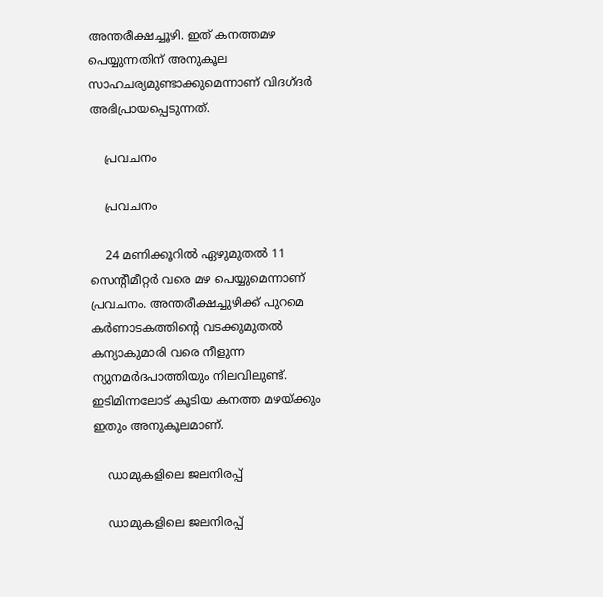അന്തരീക്ഷച്ചൂഴി. ഇത് കനത്തമഴ പെയ്യുന്നതിന് അനുകൂല സാഹചര്യമുണ്ടാക്കുമെന്നാണ് വിദഗ്ദര്‍ അഭിപ്രായപ്പെടുന്നത്.

    പ്രവചനം

    പ്രവചനം

    24 മണിക്കൂറില്‍ ഏഴുമുതല്‍ 11 സെന്റീമീറ്റര്‍ വരെ മഴ പെയ്യുമെന്നാണ് പ്രവചനം. അന്തരീക്ഷച്ചുഴിക്ക് പുറമെ കര്‍ണാടകത്തിന്റെ വടക്കുമുതല്‍ കന്യാകുമാരി വരെ നീളുന്ന ന്യുനമര്‍ദപാത്തിയും നിലവിലുണ്ട്. ഇടിമിന്നലോട് കൂടിയ കനത്ത മഴയ്ക്കും ഇതും അനുകൂലമാണ്.

    ഡാമുകളിലെ ജലനിരപ്പ്

    ഡാമുകളിലെ ജലനിരപ്പ്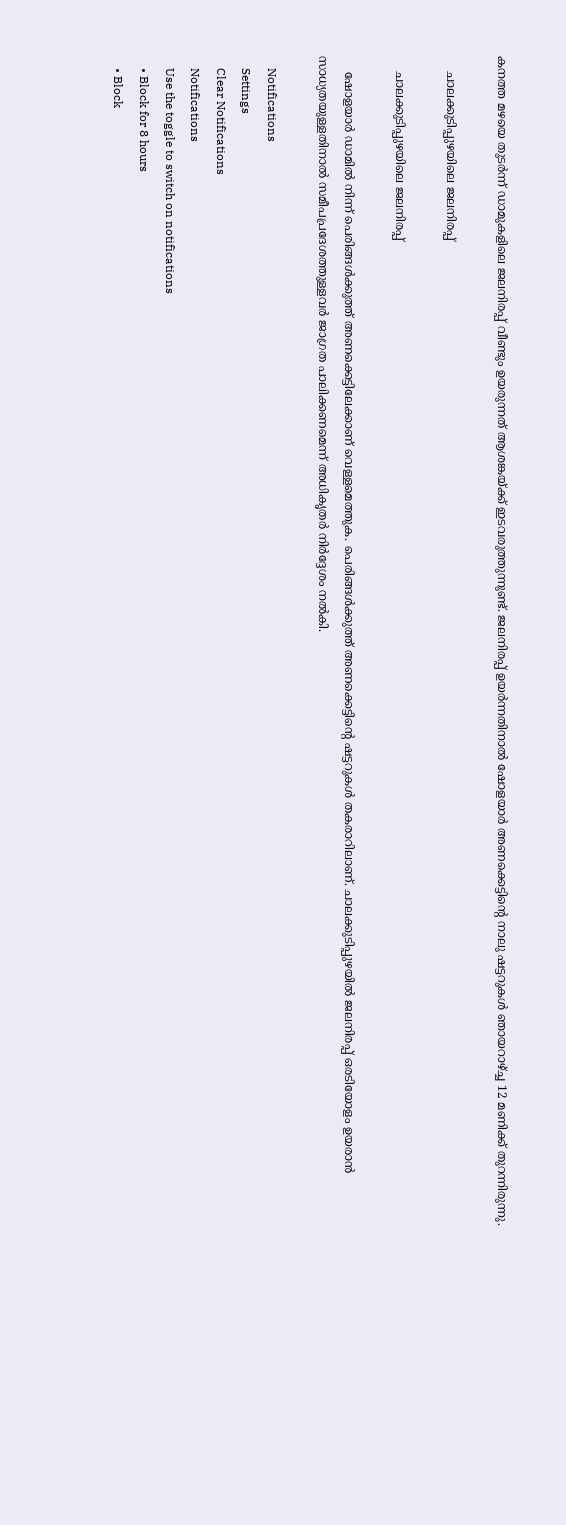കനത്ത മഴയെ തുടര്‍ന്ന് ഡാമുകളിലെ ജലനിരപ്പ് വീണ്ടും ഉയരുന്നത് ആശങ്കയ്ക്ക് ഇടവരുത്തുന്നുണ്ട്. ജലനിരപ്പ് ഉയര്‍ന്നതിനാല്‍ ഷോളയാര്‍ അണക്കെട്ടിന്റെ നാലു ഷട്ടറുകള്‍ ഞായറാഴ്ച്ച 12 മണിക്ക് തുറന്നിരുന്നു.

    ചാലക്കുടിപ്പുഴയിലെ ജലനിരപ്പ്

    ചാലക്കുടിപ്പുഴയിലെ ജലനിരപ്പ്

    ഷോളയാര്‍ ഡാമില്‍ നിന്ന് പെരിങ്ങള്‍ക്കുത്ത് അണക്കെട്ടിലേക്കാണ് വെള്ളമെത്തുക. പെരിങ്ങള്‍ക്കുത്ത് അണക്കെട്ടിന്റെ ഷട്ടറുകള്‍ തകരാറിലാണ്. ചാലക്കുടിപ്പുഴയില്‍ ജലനിരപ്പ് ഒരടിയോളം ഉയരാന്‍ സാധ്യതയുള്ളതിനാല്‍ സമീപപ്രദേശത്തുള്ളവര്‍ ജാഗ്രത പാലിക്കണമെന്ന് അധികൃതര്‍ നിര്‍ദ്ദേശം നല്‍കി.

    Notifications
    Settings
    Clear Notifications
    Notifications
    Use the toggle to switch on notifications
    • Block for 8 hours
    • Block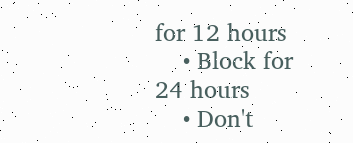for 12 hours
    • Block for 24 hours
    • Don't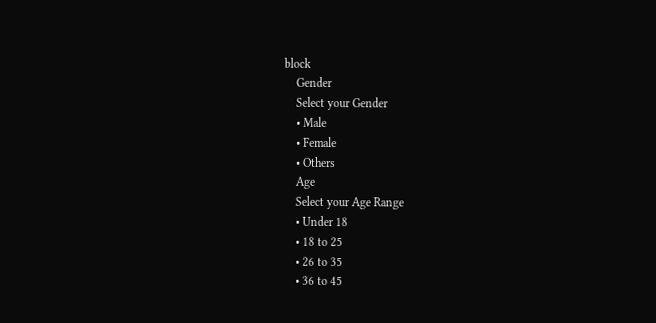block
    Gender
    Select your Gender
    • Male
    • Female
    • Others
    Age
    Select your Age Range
    • Under 18
    • 18 to 25
    • 26 to 35
    • 36 to 45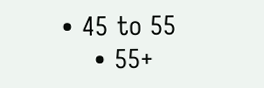• 45 to 55
    • 55+